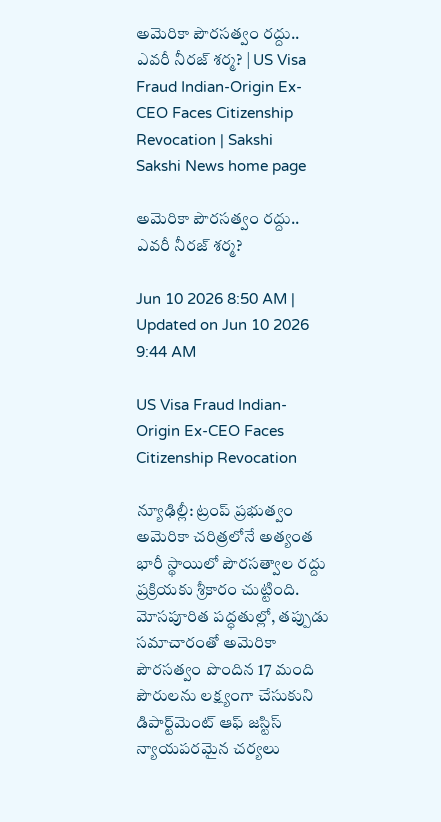అమెరికా పౌరసత్వం రద్దు.. ఎవరీ నీరజ్ శర్మ? | US Visa Fraud Indian-Origin Ex-CEO Faces Citizenship Revocation | Sakshi
Sakshi News home page

అమెరికా పౌరసత్వం రద్దు.. ఎవరీ నీరజ్ శర్మ?

Jun 10 2026 8:50 AM | Updated on Jun 10 2026 9:44 AM

US Visa Fraud Indian-Origin Ex-CEO Faces Citizenship Revocation

న్యూఢిల్లీ: ట్రంప్ ప్రభుత్వం అమెరికా చరిత్రలోనే అత్యంత భారీ స్థాయిలో పౌరసత్వాల రద్దు ప్రక్రియకు శ్రీకారం చుట్టింది. మోసపూరిత పద్ధతుల్లో, తప్పుడు సమాచారంతో అమెరికా పౌరసత్వం పొందిన 17 మంది పౌరులను లక్ష్యంగా చేసుకుని డిపార్ట్‌మెంట్ ఆఫ్ జస్టిస్ న్యాయపరమైన చర్యలు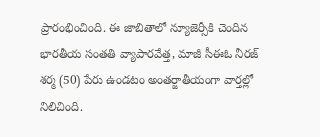ప్రారంభించింది. ఈ జాబితాలో న్యూజెర్సీకి చెందిన భారతీయ సంతతి వ్యాపారవేత్త, మాజీ సీఈఓ నీరజ్ శర్మ (50) పేరు ఉండటం అంతర్జాతీయంగా వార్తల్లో నిలిచింది.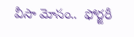వీసా మోసం..  ఫోర్జరీ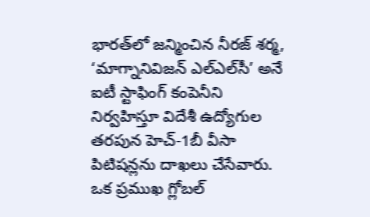భారత్‌లో జన్మించిన నీరజ్ శర్మ, ‘మాగ్నానివిజన్ ఎల్‌ఎల్‌సీ’ అనే ఐటీ స్టాఫింగ్ కంపెనీని నిర్వహిస్తూ విదేశీ ఉద్యోగుల తరపున హెచ్-1బీ వీసా పిటిషన్లను దాఖలు చేసేవారు. ఒక ప్రముఖ గ్లోబల్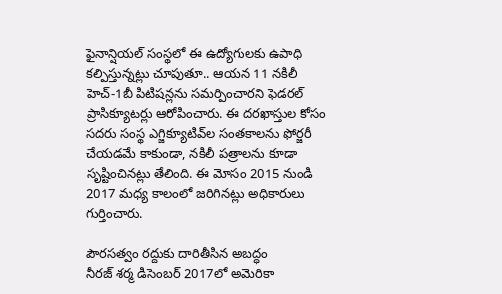ఫైనాన్షియల్ సంస్థలో ఈ ఉద్యోగులకు ఉపాధి కల్పిస్తున్నట్లు చూపుతూ.. ఆయన 11 నకిలీ హెచ్-1బీ పిటిషన్లను సమర్పించారని ఫెడరల్ ప్రాసిక్యూటర్లు ఆరోపించారు. ఈ దరఖాస్తుల కోసం సదరు సంస్థ ఎగ్జిక్యూటివ్‌ల సంతకాలను ఫోర్జరీ చేయడమే కాకుండా, నకిలీ పత్రాలను కూడా సృష్టించినట్లు తేలింది. ఈ మోసం 2015 నుండి 2017 మధ్య కాలంలో జరిగినట్లు అధికారులు గుర్తించారు.

పౌరసత్వం రద్దుకు దారితీసిన అబద్ధం
నీరజ్ శర్మ డిసెంబర్ 2017లో అమెరికా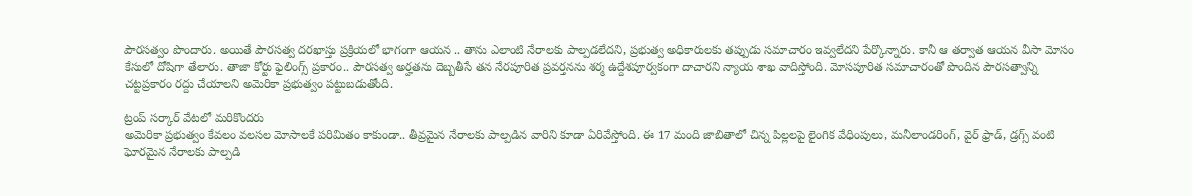పౌరసత్వం పొందారు. అయితే పౌరసత్వ దరఖాస్తు ప్రక్రియలో భాగంగా ఆయన .. తాను ఎలాంటి నేరాలకు పాల్పడలేదని, ప్రభుత్వ అధికారులకు తప్పుడు సమాచారం ఇవ్వలేదని పేర్కొన్నారు. కానీ ఆ తర్వాత ఆయన వీసా మోసం కేసులో దోషిగా తేలారు. తాజా కోర్టు ఫైలింగ్స్ ప్రకారం.. పౌరసత్వ అర్హతను దెబ్బతీసే తన నేరపూరిత ప్రవర్తనను శర్మ ఉద్దేశపూర్వకంగా దాచారని న్యాయ శాఖ వాదిస్తోంది. మోసపూరిత సమాచారంతో పొందిన పౌరసత్వాన్ని చట్టప్రకారం రద్దు చేయాలని అమెరికా ప్రభుత్వం పట్టుబడుతోంది.

ట్రంప్ సర్కార్ వేటలో మరికొందరు
అమెరికా ప్రభుత్వం కేవలం వలసల మోసాలకే పరిమితం కాకుండా.. తీవ్రమైన నేరాలకు పాల్పడిన వారిని కూడా ఏరివేస్తోంది. ఈ 17 మంది జాబితాలో చిన్న పిల్లలపై లైంగిక వేధింపులు, మనీలాండరింగ్, వైర్ ఫ్రాడ్, డ్రగ్స్ వంటి ఘోరమైన నేరాలకు పాల్పడి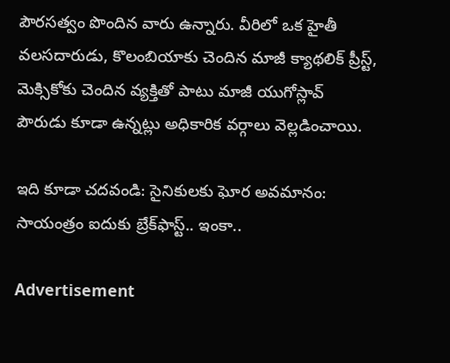పౌరసత్వం పొందిన వారు ఉన్నారు. వీరిలో ఒక హైతీ వలసదారుడు, కొలంబియాకు చెందిన మాజీ క్యాథలిక్ ప్రీస్ట్‌, మెక్సికోకు చెందిన వ్యక్తితో పాటు మాజీ యుగోస్లావ్ పౌరుడు కూడా ఉన్నట్లు అధికారిక వర్గాలు వెల్లడించాయి.

ఇది కూడా చదవండి: సైనికులకు ఘోర అవమానం: సాయంత్రం ఐదుకు బ్రేక్‌ఫాస్ట్.. ఇంకా..

Advertisement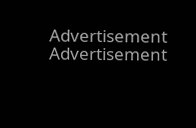Advertisement
Advertisement